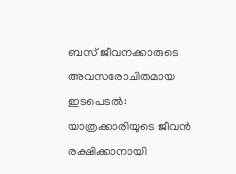ബസ് ജീവനക്കാരുടെ അവസരോചിതമായ ഇടപെടൽ: യാത്രക്കാരിയുടെ ജീവൻ രക്ഷിക്കാനായി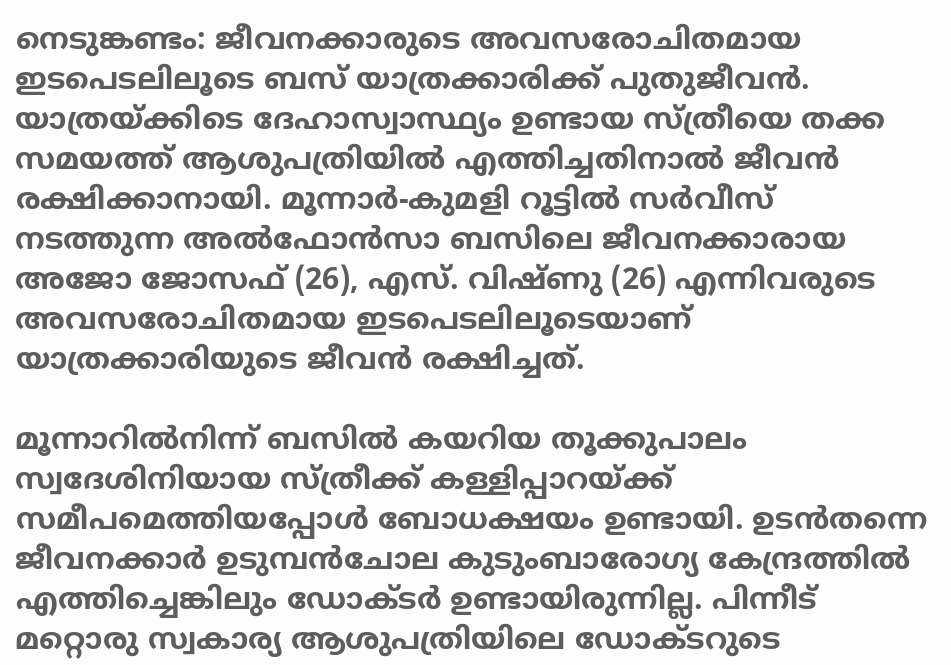നെടുങ്കണ്ടം: ജീവനക്കാരുടെ അവസരോചിതമായ ഇടപെടലിലൂടെ ബസ് യാത്രക്കാരിക്ക് പുതുജീവൻ. യാത്രയ്ക്കിടെ ദേഹാസ്വാസ്ഥ്യം ഉണ്ടായ സ്ത്രീയെ തക്ക സമയത്ത് ആശുപത്രിയിൽ എത്തിച്ചതിനാൽ ജീവൻ രക്ഷിക്കാനായി. മൂന്നാർ-കുമളി റൂട്ടിൽ സർവീസ് നടത്തുന്ന അൽഫോൻസാ ബസിലെ ജീവനക്കാരായ അജോ ജോസഫ് (26), എസ്. വിഷ്‌ണു (26) എന്നിവരുടെ അവസരോചിതമായ ഇടപെടലിലൂടെയാണ് യാത്രക്കാരിയുടെ ജീവൻ രക്ഷിച്ചത്.

മൂന്നാറിൽനിന്ന് ബസിൽ കയറിയ തൂക്കുപാലം സ്വദേശിനിയായ സ്ത്രീക്ക് കള്ളിപ്പാറയ്ക്ക് സമീപമെത്തിയപ്പോൾ ബോധക്ഷയം ഉണ്ടായി. ഉടൻതന്നെ ജീവനക്കാർ ഉടുമ്പൻചോല കുടുംബാരോഗ്യ കേന്ദ്രത്തിൽ എത്തിച്ചെങ്കിലും ഡോക്ടർ ഉണ്ടായിരുന്നില്ല. പിന്നീട് മറ്റൊരു സ്വകാര്യ ആശുപത്രിയിലെ ഡോക്ടറുടെ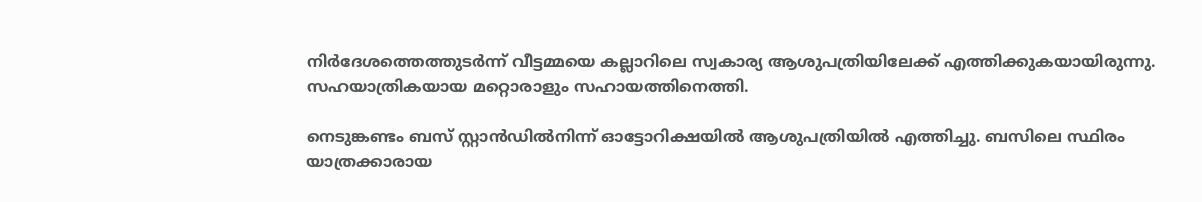നിർദേശത്തെത്തുടർന്ന് വീട്ടമ്മയെ കല്ലാറിലെ സ്വകാര്യ ആശുപത്രിയിലേക്ക് എത്തിക്കുകയായിരുന്നു. സഹയാത്രികയായ മറ്റൊരാളും സഹായത്തിനെത്തി.

നെടുങ്കണ്ടം ബസ് സ്റ്റാൻഡിൽനിന്ന് ഓട്ടോറിക്ഷയിൽ ആശുപത്രിയിൽ എത്തിച്ചു. ബസിലെ സ്ഥിരം യാത്രക്കാരായ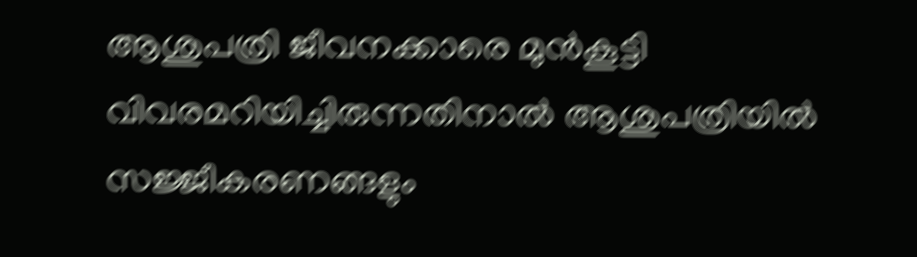ആശുപത്രി ജീവനക്കാരെ മുൻകൂട്ടി വിവരമറിയിച്ചിരുന്നതിനാൽ ആശുപത്രിയിൽ സജ്ജീകരണങ്ങളും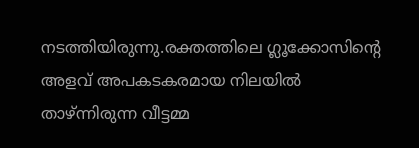നടത്തിയിരുന്നു.രക്തത്തിലെ ഗ്ലൂക്കോസിന്‍റെ അളവ് അപകടകരമായ നിലയിൽ താഴ്ന്നിരുന്ന വീട്ടമ്മ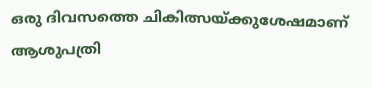ഒരു ദിവസത്തെ ചികിത്സയ്ക്കുശേഷമാണ് ആശുപത്രി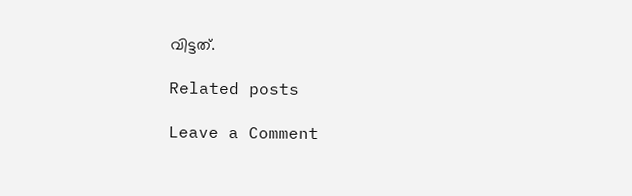വിട്ടത്.

Related posts

Leave a Comment